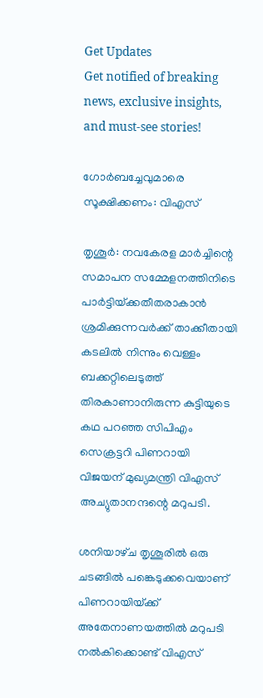Get Updates
Get notified of breaking news, exclusive insights, and must-see stories!

ഗോര്‍ബച്ചേവുമാരെ സൂക്ഷിക്കണം: വിഎസ്‌

തൃശൂര്‍: നവകേരള മാര്‍ച്ചിന്റെ സമാപന സമ്മേളനത്തിനിടെ പാര്‍ട്ടിയ്‌ക്കതീതരാകാന്‍ ശ്രമിക്കുന്നവര്‍ക്ക്‌ താക്കീതായി കടലില്‍ നിന്നും വെള്ളം ബക്കറ്റിലെടുത്ത്‌ തിരകാണാനിരുന്ന കുട്ടിയുടെ കഥ പറഞ്ഞ സിപിഎം സെക്രട്ടറി പിണറായി വിജയന്‌ മുഖ്യമന്ത്രി വിഎസ്‌ അച്യുതാനന്ദന്റെ മറുപടി.

ശനിയാഴ്‌ച തൃശൂരില്‍ ഒരു ചടങ്ങില്‍ പങ്കെടുക്കവെയാണ്‌ പിണറായിയ്‌ക്ക്‌ അതേനാണയത്തില്‍ മറുപടി നല്‍കിക്കൊണ്ട്‌ വിഎസ്‌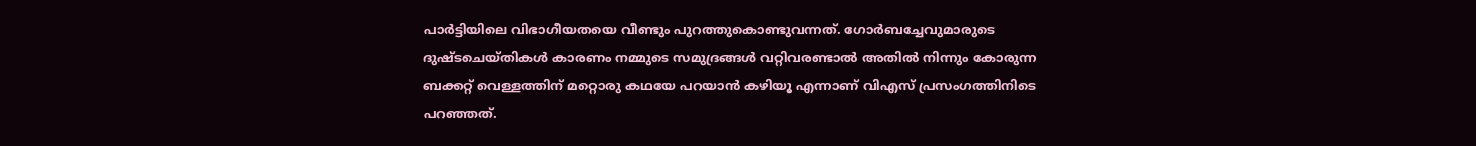പാര്‍ട്ടിയിലെ വിഭാഗീയതയെ വീണ്ടും പുറത്തുകൊണ്ടുവന്നത്‌. ഗോര്‍ബച്ചേവുമാരുടെ ദുഷ്ടചെയ്‌തികള്‍ കാരണം നമ്മുടെ സമുദ്രങ്ങള്‍ വറ്റിവരണ്ടാല്‍ അതില്‍ നിന്നും കോരുന്ന ബക്കറ്റ്‌ വെള്ളത്തിന്‌ മറ്റൊരു കഥയേ പറയാന്‍ കഴിയൂ എന്നാണ്‌ വിഎസ്‌ പ്രസംഗത്തിനിടെ പറഞ്ഞത്‌.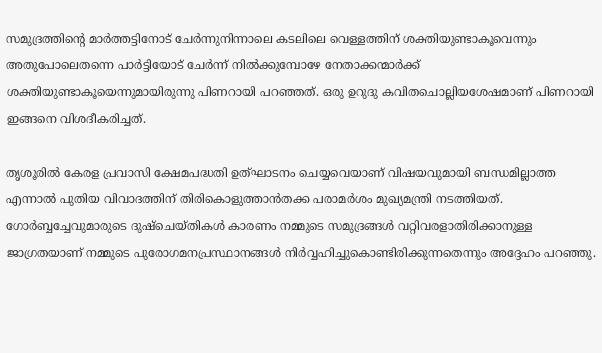സമുദ്രത്തിന്റെ മാര്‍ത്തട്ടിനോട്‌ ചേര്‍ന്നുനിന്നാലെ കടലിലെ വെള്ളത്തിന്‌ ശക്തിയുണ്ടാകൂവെന്നും അതുപോലെതന്നെ പാര്‍ട്ടിയോട്‌ ചേര്‍ന്ന്‌ നില്‍ക്കുമ്പോഴേ നേതാക്കന്മാര്‍ക്ക്‌ ശക്തിയുണ്ടാകൂയെന്നുമായിരുന്നു പിണറായി പറഞ്ഞത്‌. ഒരു ഉറുദു കവിതചൊല്ലിയശേഷമാണ്‌ പിണറായി ഇങ്ങനെ വിശദീകരിച്ചത്‌.

തൃശൂരില്‍ കേരള പ്രവാസി ക്ഷേമപദ്ധതി ഉത്‌ഘാടനം ചെയ്യവെയാണ്‌ വിഷയവുമായി ബന്ധമില്ലാത്ത എന്നാല്‍ പുതിയ വിവാദത്തിന്‌ തിരികൊളുത്താന്‍തക്ക പരാമര്‍ശം മുഖ്യമന്ത്രി നടത്തിയത്‌. ഗോര്‍ബ്ബച്ചേവുമാരുടെ ദുഷ്‌ചെയ്‌തികള്‍ കാരണം നമ്മുടെ സമുദ്രങ്ങള്‍ വറ്റിവരളാതിരിക്കാനുള്ള ജാഗ്രതയാണ്‌ നമ്മുടെ പുരോഗമനപ്രസ്ഥാനങ്ങള്‍ നിര്‍വ്വഹിച്ചുകൊണ്ടിരിക്കുന്നതെന്നും അദ്ദേഹം പറഞ്ഞു.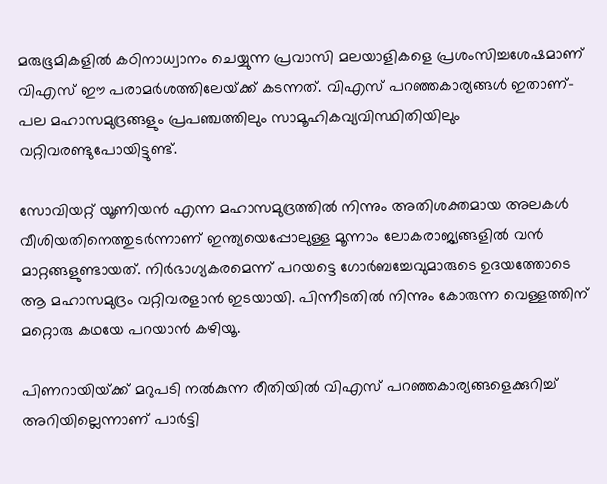മരുഭൂമികളില്‍ കഠിനാധ്വാനം ചെയ്യുന്ന പ്രവാസി മലയാളികളെ പ്രശംസിച്ചശേഷമാണ്‌ വിഎസ്‌ ഈ പരാമര്‍ശത്തിലേയ്‌ക്ക്‌ കടന്നത്‌. വിഎസ്‌ പറഞ്ഞകാര്യങ്ങള്‍ ഇതാണ്‌- പല മഹാസമുദ്രങ്ങളും പ്രപഞ്ചത്തിലും സാമൂഹികവ്യവിസ്ഥിതിയിലും വറ്റിവരണ്ടുപോയിട്ടുണ്ട്‌.

സോവിയറ്റ്‌ യൂണിയന്‍ എന്ന മഹാസമുദ്രത്തില്‍ നിന്നും അതിശക്തമായ അലകള്‍ വീശിയതിനെത്തുടര്‍ന്നാണ്‌ ഇന്ത്യയെപ്പോലുള്ള മൂന്നാം ലോകരാജ്യങ്ങളില്‍ വന്‍ മാറ്റങ്ങളുണ്ടായത്‌. നിര്‍ഭാഗ്യകരമെന്ന്‌ പറയട്ടെ ഗോര്‍ബച്ചേവുമാരുടെ ഉദയത്തോടെ ആ മഹാസമുദ്രം വറ്റിവരളാന്‍ ഇടയായി. പിന്നീടതില്‍ നിന്നും കോരുന്ന വെള്ളത്തിന്‌ മറ്റൊരു കഥയേ പറയാന്‍ കഴിയൂ.

പിണറായിയ്‌ക്ക്‌ മറുപടി നല്‍കുന്ന രീതിയില്‍ വിഎസ്‌ പറഞ്ഞകാര്യങ്ങളെക്കുറിച്ച്‌ അറിയില്ലെന്നാണ്‌ പാര്‍ട്ടി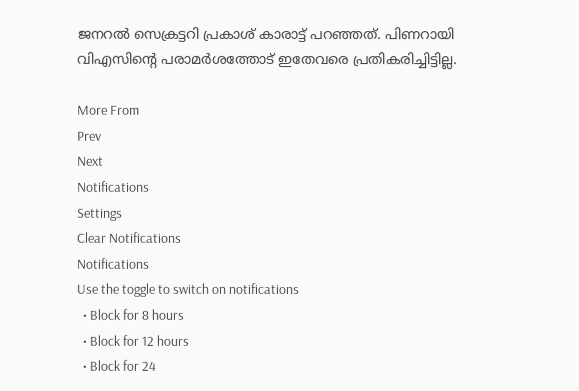ജനറല്‍ സെക്രട്ടറി പ്രകാശ്‌ കാരാട്ട്‌ പറഞ്ഞത്‌. പിണറായി വിഎസിന്റെ പരാമര്‍ശത്തോട്‌ ഇതേവരെ പ്രതികരിച്ചിട്ടില്ല.

More From
Prev
Next
Notifications
Settings
Clear Notifications
Notifications
Use the toggle to switch on notifications
  • Block for 8 hours
  • Block for 12 hours
  • Block for 24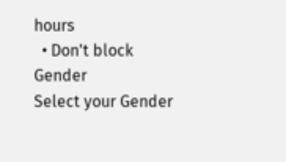hours
  • Don't block
Gender
Select your Gender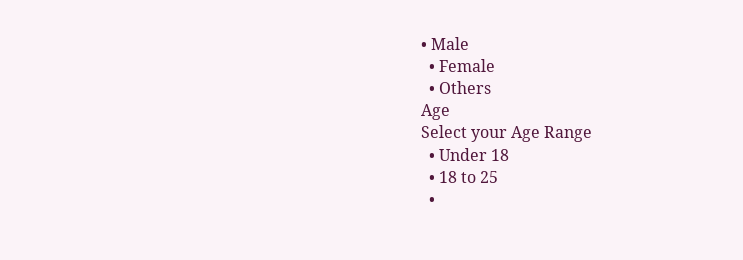• Male
  • Female
  • Others
Age
Select your Age Range
  • Under 18
  • 18 to 25
  •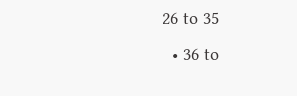26 to 35
  • 36 to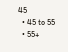45
  • 45 to 55
  • 55+